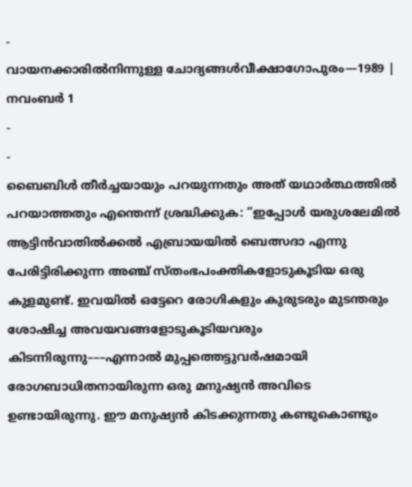-
വായനക്കാരിൽനിന്നുള്ള ചോദ്യങ്ങൾവീക്ഷാഗോപുരം—1989 | നവംബർ 1
-
-
ബൈബിൾ തീർച്ചയായും പറയുന്നതും അത് യഥാർത്ഥത്തിൽ പറയാത്തതും എന്തെന്ന് ശ്രദ്ധിക്കുക: “ഇപ്പോൾ യരുശലേമിൽ ആട്ടിൻവാതിൽക്കൽ എബ്രായയിൽ ബെത്സദാ എന്നു പേരിട്ടിരിക്കുന്ന അഞ്ച് സ്തംഭപംക്തികളോടുകൂടിയ ഒരു കുളമുണ്ട്. ഇവയിൽ ഒട്ടേറെ രോഗികളും കുരുടരും മുടന്തരും ശോഷിച്ച അവയവങ്ങളോടുകൂടിയവരും കിടന്നിരുന്നു–––എന്നാൽ മുപ്പത്തെട്ടുവർഷമായി രോഗബാധിതനായിരുന്ന ഒരു മനുഷ്യൻ അവിടെ ഉണ്ടായിരുന്നു. ഈ മനുഷ്യൻ കിടക്കുന്നതു കണ്ടുകൊണ്ടും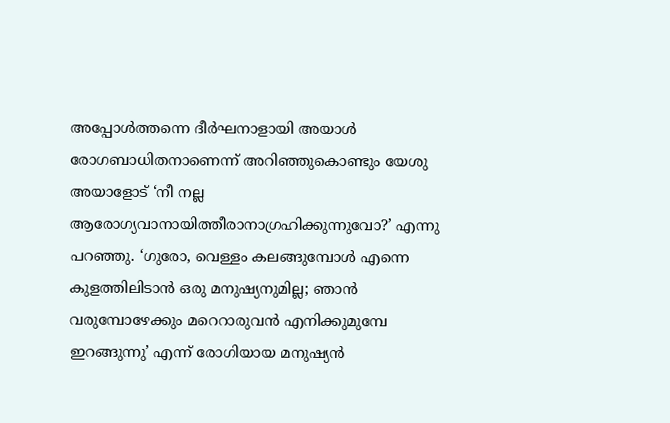അപ്പോൾത്തന്നെ ദീർഘനാളായി അയാൾ രോഗബാധിതനാണെന്ന് അറിഞ്ഞുകൊണ്ടും യേശു അയാളോട് ‘നീ നല്ല ആരോഗ്യവാനായിത്തീരാനാഗ്രഹിക്കുന്നുവോ?’ എന്നു പറഞ്ഞു. ‘ഗുരോ, വെള്ളം കലങ്ങുമ്പോൾ എന്നെ കുളത്തിലിടാൻ ഒരു മനുഷ്യനുമില്ല; ഞാൻ വരുമ്പോഴേക്കും മറെറാരുവൻ എനിക്കുമുമ്പേ ഇറങ്ങുന്നു’ എന്ന് രോഗിയായ മനുഷ്യൻ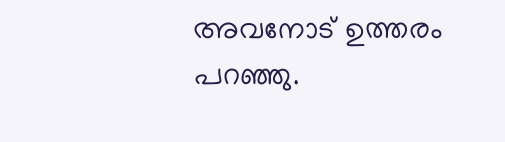അവനോട് ഉത്തരം പറഞ്ഞു.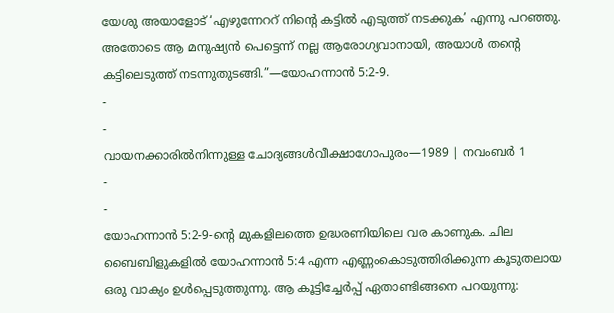യേശു അയാളോട് ‘എഴുന്നേററ് നിന്റെ കട്ടിൽ എടുത്ത് നടക്കുക’ എന്നു പറഞ്ഞു. അതോടെ ആ മനുഷ്യൻ പെട്ടെന്ന് നല്ല ആരോഗ്യവാനായി, അയാൾ തന്റെ കട്ടിലെടുത്ത് നടന്നുതുടങ്ങി.”—യോഹന്നാൻ 5:2-9.
-
-
വായനക്കാരിൽനിന്നുള്ള ചോദ്യങ്ങൾവീക്ഷാഗോപുരം—1989 | നവംബർ 1
-
-
യോഹന്നാൻ 5:2-9-ന്റെ മുകളിലത്തെ ഉദ്ധരണിയിലെ വര കാണുക. ചില ബൈബിളുകളിൽ യോഹന്നാൻ 5:4 എന്ന എണ്ണംകൊടുത്തിരിക്കുന്ന കൂടുതലായ ഒരു വാക്യം ഉൾപ്പെടുത്തുന്നു. ആ കൂട്ടിച്ചേർപ്പ് ഏതാണ്ടിങ്ങനെ പറയുന്നു: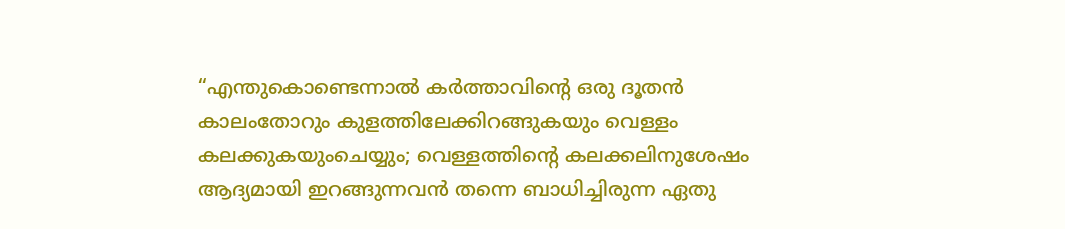“എന്തുകൊണ്ടെന്നാൽ കർത്താവിന്റെ ഒരു ദൂതൻ കാലംതോറും കുളത്തിലേക്കിറങ്ങുകയും വെള്ളം കലക്കുകയുംചെയ്യും; വെള്ളത്തിന്റെ കലക്കലിനുശേഷം ആദ്യമായി ഇറങ്ങുന്നവൻ തന്നെ ബാധിച്ചിരുന്ന ഏതു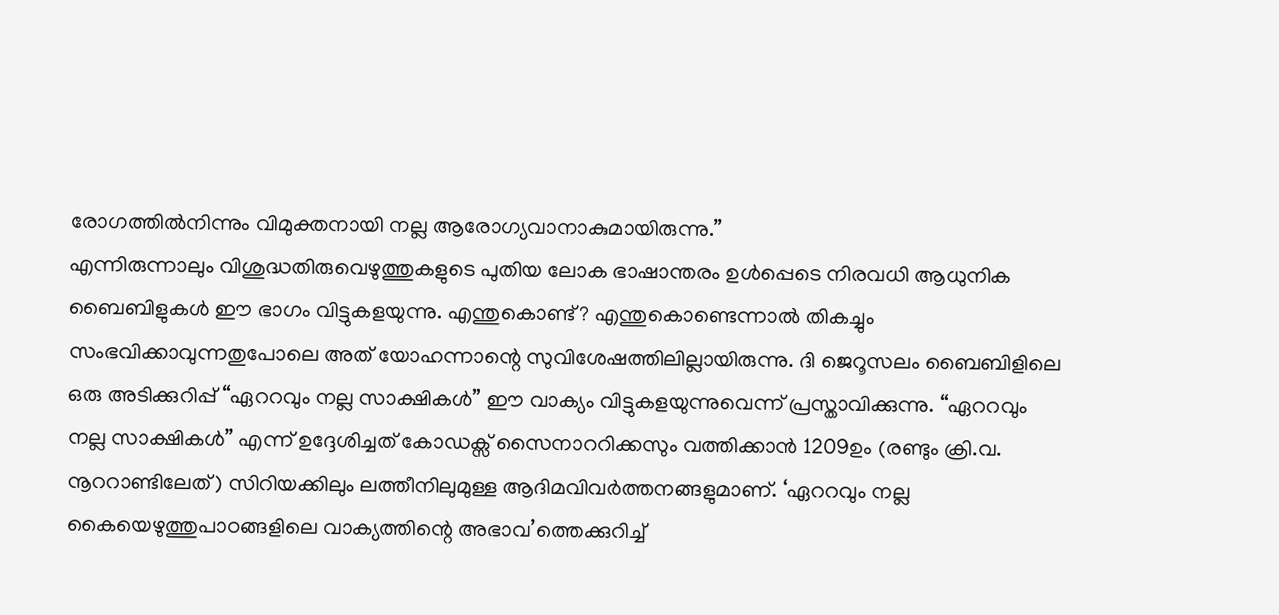രോഗത്തിൽനിന്നും വിമുക്തനായി നല്ല ആരോഗ്യവാനാകുമായിരുന്നു.”
എന്നിരുന്നാലും വിശുദ്ധതിരുവെഴുത്തുകളുടെ പുതിയ ലോക ഭാഷാന്തരം ഉൾപ്പെടെ നിരവധി ആധുനിക ബൈബിളുകൾ ഈ ഭാഗം വിട്ടുകളയുന്നു. എന്തുകൊണ്ട്? എന്തുകൊണ്ടെന്നാൽ തികച്ചും സംഭവിക്കാവുന്നതുപോലെ അത് യോഹന്നാന്റെ സുവിശേഷത്തിലില്ലായിരുന്നു. ദി ജെറൂസലം ബൈബിളിലെ ഒരു അടിക്കുറിപ്പ് “ഏററവും നല്ല സാക്ഷികൾ” ഈ വാക്യം വിട്ടുകളയുന്നുവെന്ന് പ്രസ്താവിക്കുന്നു. “ഏററവും നല്ല സാക്ഷികൾ” എന്ന് ഉദ്ദേശിച്ചത് കോഡക്സ് സൈനാററിക്കസും വത്തിക്കാൻ 1209ഉം (രണ്ടും ക്രി.വ. നൂററാണ്ടിലേത്) സിറിയക്കിലും ലത്തീനിലുമുള്ള ആദിമവിവർത്തനങ്ങളുമാണ്. ‘ഏററവും നല്ല കൈയെഴുത്തുപാഠങ്ങളിലെ വാക്യത്തിന്റെ അഭാവ’ത്തെക്കുറിച്ച്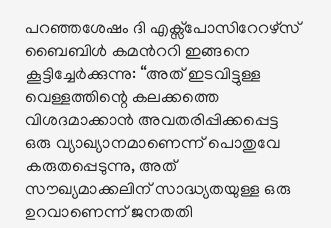പറഞ്ഞശേഷം ദി എക്സ്പോസിറേറഴ്സ് ബൈബിൾ കമൻററി ഇങ്ങനെ കൂട്ടിച്ചേർക്കുന്നു: “അത് ഇടവിട്ടുള്ള വെള്ളത്തിന്റെ കലക്കത്തെ വിശദമാക്കാൻ അവതരിപ്പിക്കപ്പെട്ട ഒരു വ്യാഖ്യാനമാണെന്ന് പൊതുവേ കരുതപ്പെടുന്നു, അത് സൗഖ്യമാക്കലിന് സാദ്ധ്യതയുള്ള ഒരു ഉറവാണെന്ന് ജനതതി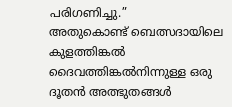പരിഗണിച്ചു.”
അതുകൊണ്ട് ബെത്സദായിലെ കുളത്തിങ്കൽ ദൈവത്തിങ്കൽനിന്നുള്ള ഒരു ദൂതൻ അത്ഭുതങ്ങൾ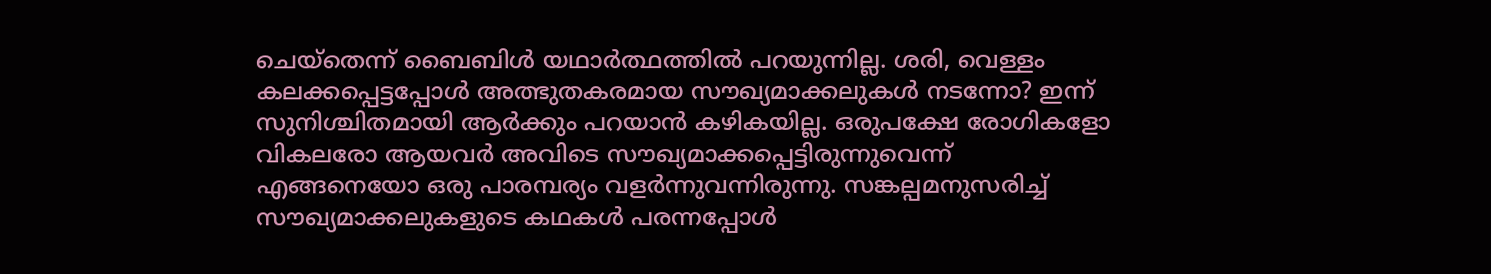ചെയ്തെന്ന് ബൈബിൾ യഥാർത്ഥത്തിൽ പറയുന്നില്ല. ശരി, വെള്ളം കലക്കപ്പെട്ടപ്പോൾ അത്ഭുതകരമായ സൗഖ്യമാക്കലുകൾ നടന്നോ? ഇന്ന് സുനിശ്ചിതമായി ആർക്കും പറയാൻ കഴികയില്ല. ഒരുപക്ഷേ രോഗികളോ വികലരോ ആയവർ അവിടെ സൗഖ്യമാക്കപ്പെട്ടിരുന്നുവെന്ന് എങ്ങനെയോ ഒരു പാരമ്പര്യം വളർന്നുവന്നിരുന്നു. സങ്കല്പമനുസരിച്ച് സൗഖ്യമാക്കലുകളുടെ കഥകൾ പരന്നപ്പോൾ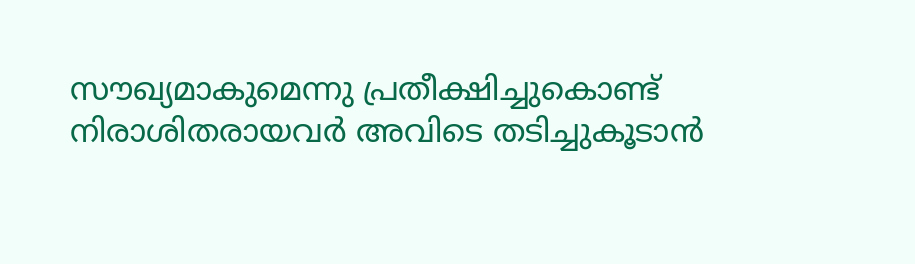സൗഖ്യമാകുമെന്നു പ്രതീക്ഷിച്ചുകൊണ്ട് നിരാശിതരായവർ അവിടെ തടിച്ചുകൂടാൻ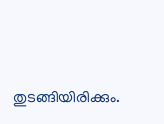തുടങ്ങിയിരിക്കും.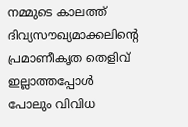നമ്മുടെ കാലത്ത് ദിവ്യസൗഖ്യമാക്കലിന്റെ പ്രമാണീകൃത തെളിവ് ഇല്ലാത്തപ്പോൾ പോലും വിവിധ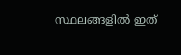സ്ഥലങ്ങളിൽ ഇത്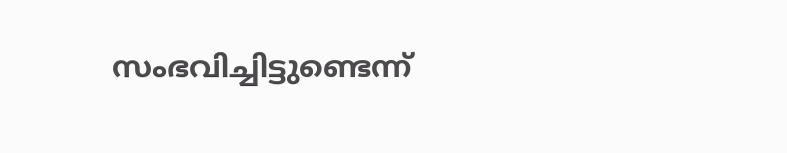സംഭവിച്ചിട്ടുണ്ടെന്ന്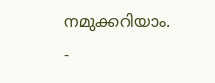നമുക്കറിയാം.
-